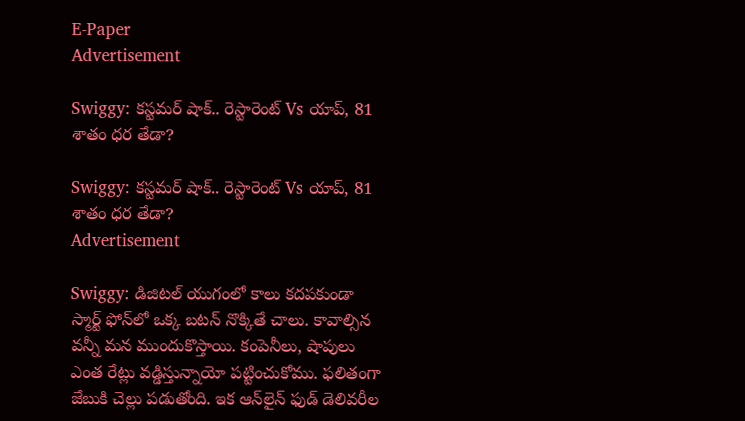E-Paper
Advertisement

Swiggy: కస్టమర్ షాక్.. రెస్టారెంట్‌ Vs యాప్, 81 శాతం ధర తేడా?

Swiggy: కస్టమర్ షాక్.. రెస్టారెంట్‌ Vs యాప్, 81 శాతం ధర తేడా?
Advertisement

Swiggy: డిజిటల్ యుగంలో కాలు కదపకుండా స్మార్ట్ ఫోన్‌లో ఒక్క బటన్ నొక్కితే చాలు. కావాల్సిన వన్నీ మన ముందుకొస్తాయి. కంపెనీలు, షాపులు ఎంత రేట్లు వడ్డిస్తున్నాయో పట్టించుకోము. ఫలితంగా జేబుకి చెల్లు పడుతోంది. ఇక ఆన్‌లైన్ ఫుడ్ డెలివరీల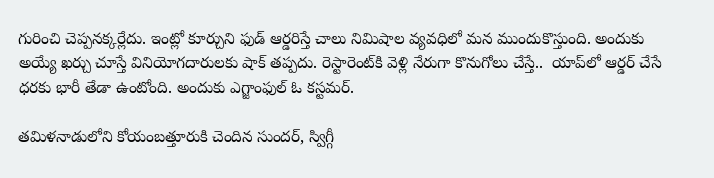గురించి చెప్పనక్కర్లేదు. ఇంట్లో కూర్చుని ఫుడ్ ఆర్డరిస్తే చాలు నిమిషాల వ్యవధిలో మన ముందుకొస్తుంది. అందుకు అయ్యే ఖర్చు చూస్తే వినియోగదారులకు షాక్ తప్పదు. రెస్టారెంట్‌కి వెళ్లి నేరుగా కొనుగోలు చేస్తే..  యాప్‌లో ఆర్డర్ చేసే ధరకు భారీ తేడా ఉంటోంది. అందుకు ఎగ్జాంఫుల్ ఓ కస్టమర్‌.

తమిళనాడులోని కోయంబత్తూరుకి చెందిన సుందర్, స్విగ్గీ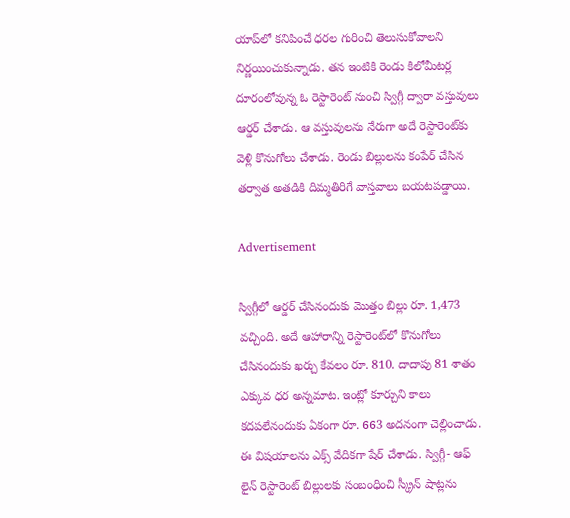యాప్‌లో కనిపించే ధరల గురించి తెలుసుకోవాలని నిర్ణయించుకున్నాడు. తన ఇంటికి రెండు కిలోమీటర్ల దూరంలోవున్న ఓ రెస్టారెంట్ నుంచి స్విగ్గీ ద్వారా వస్తువులు ఆర్డర్ చేశాడు. ఆ వస్తువులను నేరుగా అదే రెస్టారెంట్‌కు వెళ్లి కొనుగోలు చేశాడు. రెండు బిల్లులను కంపేర్ చేసిన తర్వాత అతడికి దిమ్మతిరిగే వాస్తవాలు బయటపడ్డాయి.

Advertisement

స్విగ్గీలో ఆర్డర్ చేసినందుకు మొత్తం బిల్లు రూ. 1,473 వచ్చింది. అదే ఆహారాన్ని రెస్టారెంట్‌లో కొనుగోలు చేసినందుకు ఖర్చు కేవలం రూ. 810. దాదాపు 81 శాతం ఎక్కువ ధర అన్నమాట. ఇంట్లో కూర్చుని కాలు కదపలేనందుకు ఏకంగా రూ. 663 అదనంగా చెల్లించాడు. ఈ విషయాలను ఎక్స్ వేదికగా షేర్ చేశాడు. స్విగ్గీ- ఆఫ్ లైన్ రెస్టారెంట్ బిల్లులకు సంబంధించి స్క్రీన్ ‌షాట్లను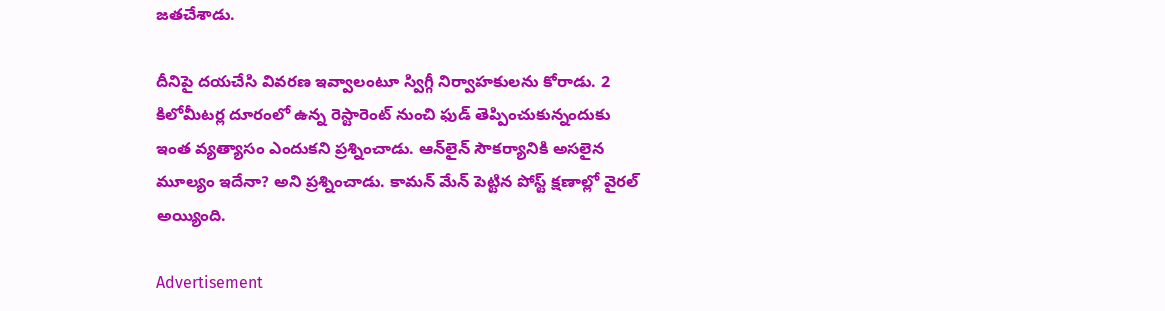జతచేశాడు.

దీనిపై దయచేసి వివరణ ఇవ్వాలంటూ స్విగ్గీ నిర్వాహకులను కోరాడు. 2 కిలోమీటర్ల దూరంలో ఉన్న రెస్టారెంట్ నుంచి ఫుడ్ తెప్పించుకున్నందుకు ఇంత వ్యత్యాసం ఎందుకని ప్రశ్నించాడు. ఆన్‌లైన్ సౌకర్యానికి అసలైన మూల్యం ఇదేనా? అని ప్రశ్నించాడు. కామన్ మేన్ పెట్టిన పోస్ట్ క్షణాల్లో వైరల్ అయ్యింది.

Advertisement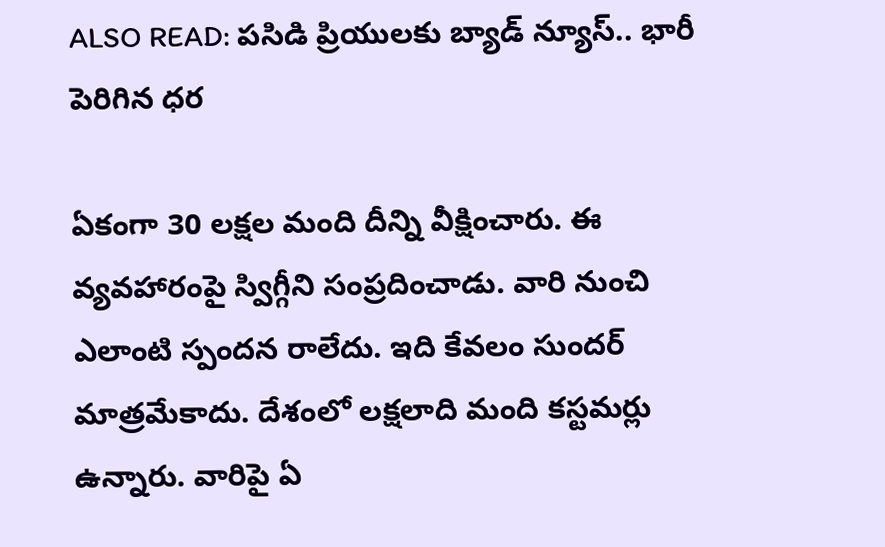ALSO READ: పసిడి ప్రియులకు బ్యాడ్ న్యూస్.. భారీ పెరిగిన ధర

ఏకంగా 30 లక్షల మంది దీన్ని వీక్షించారు. ఈ వ్యవహారంపై స్విగ్గీని సంప్రదించాడు. వారి నుంచి ఎలాంటి స్పందన రాలేదు. ఇది కేవలం సుందర్ మాత్రమేకాదు. దేశంలో లక్షలాది మంది కస్టమర్లు ఉన్నారు. వారిపై ఏ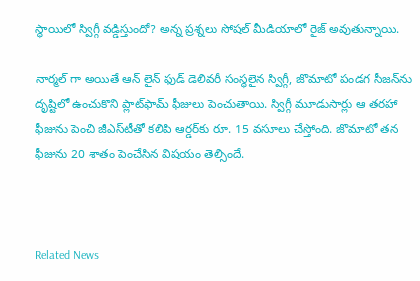స్థాయిలో స్విగ్గీ వడ్డిస్తుందో? అన్న ప్రశ్నలు సోషల్ మీడియాలో రైజ్ అవుతున్నాయి.

నార్మల్ గా అయితే ఆన్ లైన్ ఫుడ్ డెలివరీ సంస్థలైన స్విగ్గీ, జొమాటో పండగ సీజన్‌ను దృష్టిలో ఉంచుకొని ప్లాట్‌ఫామ్ ఫీజులు పెంచుతాయి. స్విగ్గీ మూడుసార్లు ఆ తరహా ఫీజును పెంచి జీఎస్‌టీతో కలిపి ఆర్డర్‌కు రూ. 15 వసూలు చేస్తోంది. జొమాటో తన ఫీజును 20 శాతం పెంచేసిన విషయం తెల్సిందే.



Related News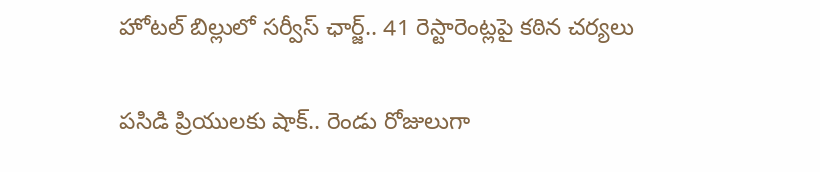హోటల్ బిల్లులో సర్వీస్ ఛార్జ్.. 41 రెస్టారెంట్లపై కఠిన చర్యలు

పసిడి ప్రియులకు షాక్.. రెండు రోజులుగా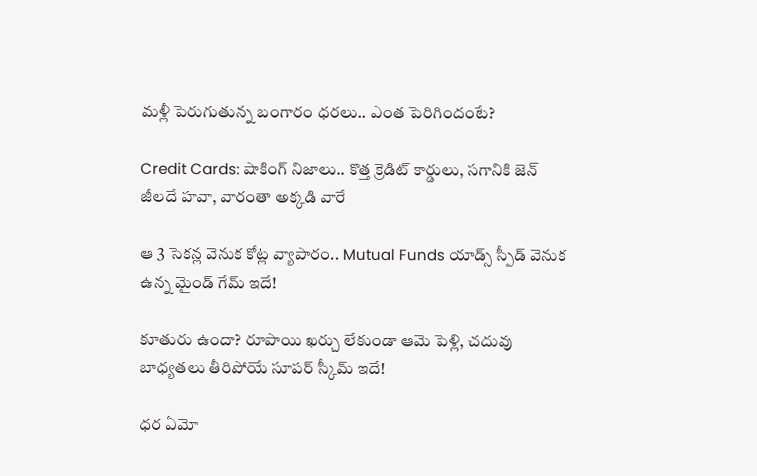మళ్లీ పెరుగుతున్న బంగారం ధరలు.. ఎంత పెరిగిందంటే?

Credit Cards: షాకింగ్ నిజాలు.. కొత్త క్రెడిట్ కార్డులు, సగానికి జెన్ జీలదే హవా, వారంతా అక్కడి వారే

ఆ 3 సెకన్ల వెనుక కోట్ల వ్యాపారం.. Mutual Funds యాడ్స్ స్పీడ్ వెనుక ఉన్న మైండ్ గేమ్ ఇదే!

కూతురు ఉందా? రూపాయి ఖర్చు లేకుండా ఆమె పెళ్లి, చదువు బాధ్యతలు తీరిపోయే సూపర్ స్కీమ్ ఇదే!

ధర ఏమో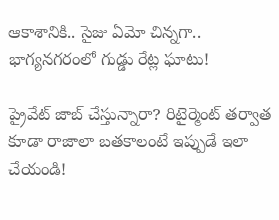ఆకాశానికి.. సైజు ఏమో చిన్నగా.. భాగ్యనగరంలో గుడ్డు రేట్ల ఘాటు!

ప్రైవేట్ జాబ్ చేస్తున్నారా? రిటైర్మెంట్ తర్వాత కూడా రాజాలా బతకాలంటే ఇప్పుడే ఇలా చేయండి!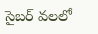సైబర్ వలలో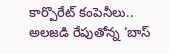కార్పొరేట్ కంపెనీలు.. అలజడి రేపుతోన్న ‘బాస్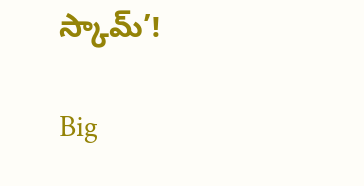స్కామ్’!

Big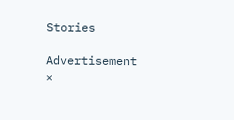Stories

Advertisement
×